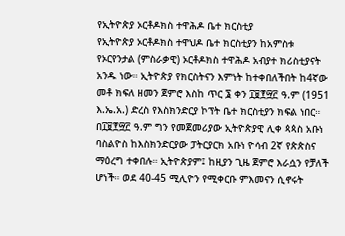የኢትዮጵያ ኦርቶዶክስ ተዋሕዶ ቤተ ክርስቲያ
የኢትዮጵያ ኦርቶዶክስ ተዋህዶ ቤተ ክርስቲያን ከአምስቱ የኦርየንታል (ምስራቃዊ) ኦርቶዶክስ ተዋሕዶ አብያተ ክሪስቲያናት አንዱ ነው። ኢትዮጵያ የክርስትናን እምነት ከተቀበለችበት ከ4ኛው መቶ ክፍለ ዘመን ጀምሮ እስከ ጥር ፮ ቀን ፲፱፻፵፫ ዓ.ም (1951 እ.ኤ.አ.) ድረስ የእስክንድርያ ኮፕት ቤተ ክርስቲያን ክፍል ነበር። በ፲፱፻፵፫ ዓ.ም ግን የመጀመሪያው ኢትዮጵያዊ ሊቀ ጳጳስ አቡነ ባስልዮስ ከእስክንድርያው ፓትርያርክ አቡነ ዮሳብ 2ኛ የጵጵስና ማዕረግ ተቀበሉ። ኢትዮጵያም፤ ከዚያን ጊዜ ጀምሮ እራሷን የቻለች ሆነች። ወደ 40-45 ሚሊዮን የሚቀርቡ ምእመናን ሲኖሩት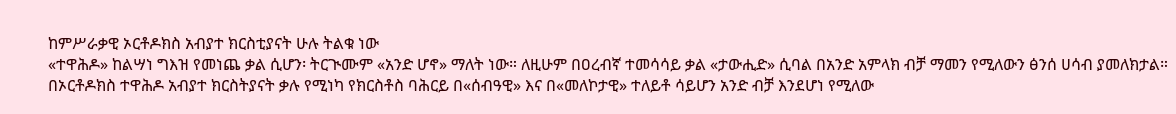ከምሥራቃዊ ኦርቶዶክስ አብያተ ክርስቲያናት ሁሉ ትልቁ ነው
«ተዋሕዶ» ከልሣነ ግእዝ የመነጨ ቃል ሲሆን፡ ትርጒሙም «አንድ ሆኖ» ማለት ነው። ለዚሁም በዐረብኛ ተመሳሳይ ቃል «ታውሒድ» ሲባል በአንድ አምላክ ብቻ ማመን የሚለውን ፅንሰ ሀሳብ ያመለክታል። በኦርቶዶክስ ተዋሕዶ አብያተ ክርስትያናት ቃሉ የሚነካ የክርስቶስ ባሕርይ በ«ሰብዓዊ» እና በ«መለኮታዊ» ተለይቶ ሳይሆን አንድ ብቻ እንደሆነ የሚለው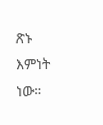ጽኑ እምነት ነው።